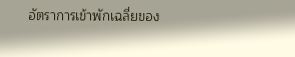อัตราการเข้าพักเฉลี่ยของ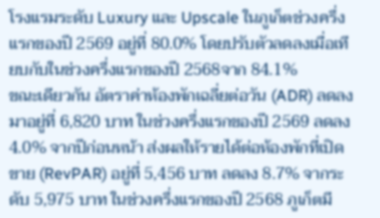โรงแรมระดับ Luxury และ Upscale ในภูเก็ตช่วงครึ่งแรกของปี 2569 อยู่ที่ 80.0% โดยปรับตัวลดลงเมื่อเทียบกับในช่วงครึ่งแรกของปี 2568จาก 84.1%
ขณะเดียวกัน อัตราค่าห้องพักเฉลี่ยต่อวัน (ADR) ลดลงมาอยู่ที่ 6,820 บาท ในช่วงครึ่งแรกของปี 2569 ลดลง 4.0% จากปีก่อนหน้า ส่งผลให้รายได้ต่อห้องพักที่เปิดขาย (RevPAR) อยู่ที่ 5,456 บาท ลดลง 8.7% จากระดับ 5,975 บาท ในช่วงครึ่งแรกของปี 2568 ภูเก็ตมี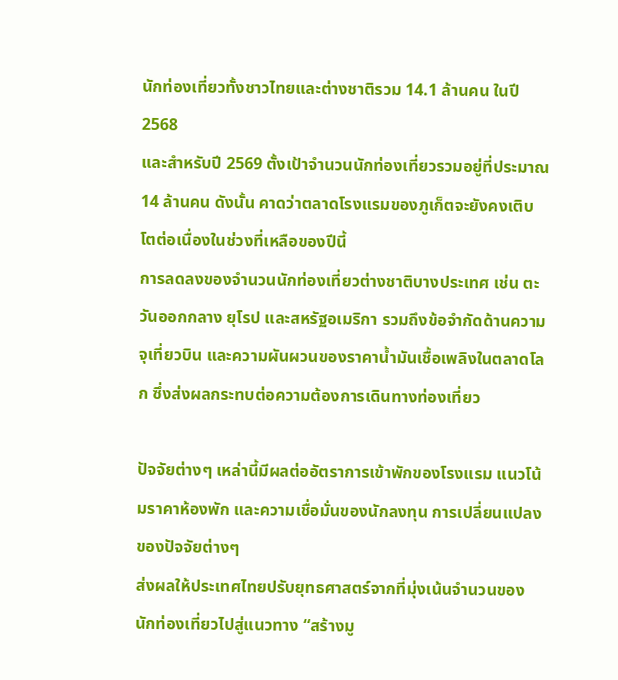นักท่องเที่ยวทั้งชาวไทยและต่างชาติรวม 14.1 ล้านคน ในปี 2568
และสำหรับปี 2569 ตั้งเป้าจำนวนนักท่องเที่ยวรวมอยู่ที่ประมาณ 14 ล้านคน ดังนั้น คาดว่าตลาดโรงแรมของภูเก็ตจะยังคงเติบโตต่อเนื่องในช่วงที่เหลือของปีนี้
การลดลงของจำนวนนักท่องเที่ยวต่างชาติบางประเทศ เช่น ตะวันออกกลาง ยุโรป และสหรัฐอเมริกา รวมถึงข้อจำกัดด้านความจุเที่ยวบิน และความผันผวนของราคาน้ำมันเชื้อเพลิงในตลาดโลก ซึ่งส่งผลกระทบต่อความต้องการเดินทางท่องเที่ยว

ปัจจัยต่างๆ เหล่านี้มีผลต่ออัตราการเข้าพักของโรงแรม แนวโน้มราคาห้องพัก และความเชื่อมั่นของนักลงทุน การเปลี่ยนแปลงของปัจจัยต่างๆ
ส่งผลให้ประเทศไทยปรับยุทธศาสตร์จากที่มุ่งเน้นจำนวนของนักท่องเที่ยวไปสู่แนวทาง “สร้างมู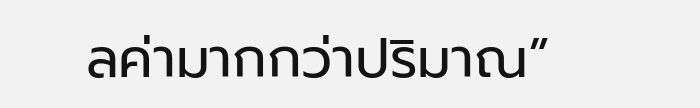ลค่ามากกว่าปริมาณ”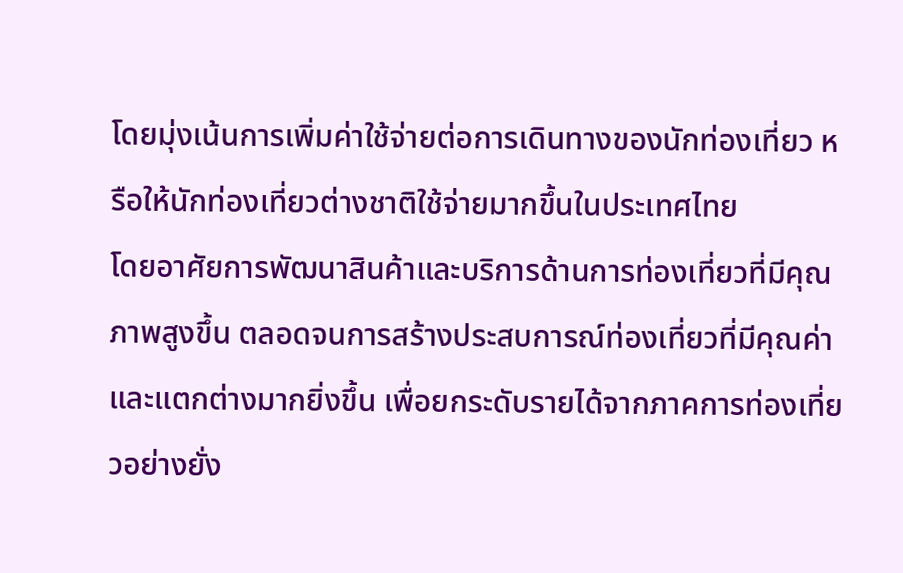โดยมุ่งเน้นการเพิ่มค่าใช้จ่ายต่อการเดินทางของนักท่องเที่ยว หรือให้นักท่องเที่ยวต่างชาติใช้จ่ายมากขึ้นในประเทศไทย
โดยอาศัยการพัฒนาสินค้าและบริการด้านการท่องเที่ยวที่มีคุณภาพสูงขึ้น ตลอดจนการสร้างประสบการณ์ท่องเที่ยวที่มีคุณค่าและแตกต่างมากยิ่งขึ้น เพื่อยกระดับรายได้จากภาคการท่องเที่ยวอย่างยั่ง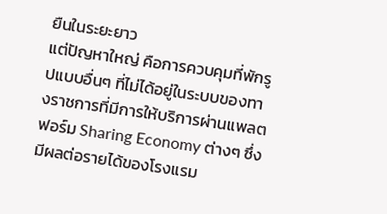ยืนในระยะยาว
แต่ปัญหาใหญ่ คือการควบคุมที่พักรูปแบบอื่นๆ ที่ไม่ได้อยู่ในระบบของทางราชการที่มีการให้บริการผ่านแพลตฟอร์ม Sharing Economy ต่างๆ ซึ่งมีผลต่อรายได้ของโรงแรม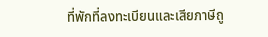ที่พักที่ลงทะเบียนและเสียภาษีถู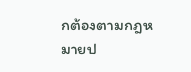กต้องตามกฎหมายป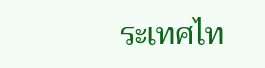ระเทศไท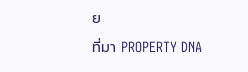ย
ที่มา PROPERTY DNA